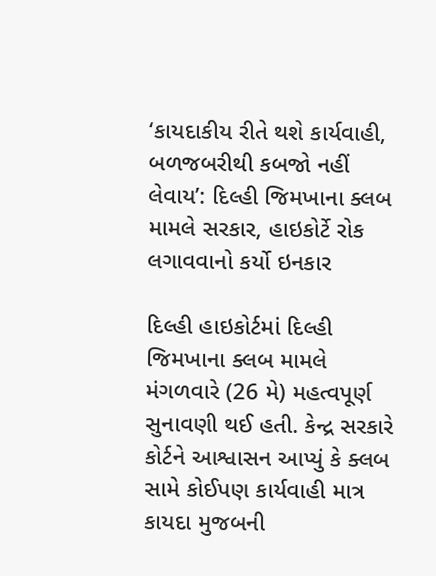‘કાયદાકીય રીતે થશે કાર્યવાહી, બળજબરીથી કબજો નહીં લેવાય’: દિલ્હી જિમખાના ક્લબ મામલે સરકાર, હાઇકોર્ટે રોક લગાવવાનો કર્યો ઇનકાર

દિલ્હી હાઇકોર્ટમાં દિલ્હી જિમખાના ક્લબ મામલે મંગળવારે (26 મે) મહત્વપૂર્ણ સુનાવણી થઈ હતી. કેન્દ્ર સરકારે કોર્ટને આશ્વાસન આપ્યું કે ક્લબ સામે કોઈપણ કાર્યવાહી માત્ર કાયદા મુજબની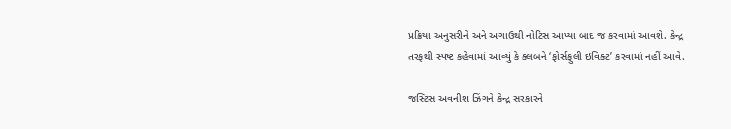પ્રક્રિયા અનુસરીને અને અગાઉથી નોટિસ આપ્યા બાદ જ કરવામાં આવશે. કેન્દ્ર તરફથી સ્પષ્ટ કહેવામાં આવ્યું કે ક્લબને ‘ફોર્સફુલી ઇવિક્ટ’ કરવામાં નહીં આવે.

જસ્ટિસ અવનીશ ઝિંગને કેન્દ્ર સરકારને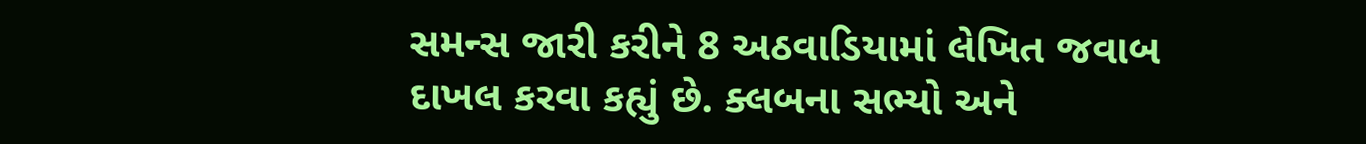સમન્સ જારી કરીને 8 અઠવાડિયામાં લેખિત જવાબ દાખલ કરવા કહ્યું છે. ક્લબના સભ્યો અને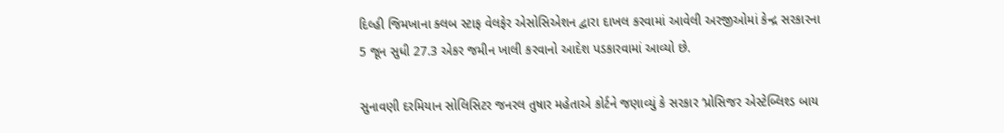દિલ્હી જિમખાના ક્લબ સ્ટાફ વેલફેર એસોસિએશન દ્વારા દાખલ કરવામાં આવેલી અરજીઓમાં કેન્દ્ર સરકારના 5 જૂન સુધી 27.3 એકર જમીન ખાલી કરવાનો આદેશ પડકારવામાં આવ્યો છે.

સુનાવણી દરમિયાન સોલિસિટર જનરલ તુષાર મહેતાએ કોર્ટને જણાવ્યું કે સરકાર ‘પ્રોસિજર એસ્ટેબ્લિશ્ડ બાય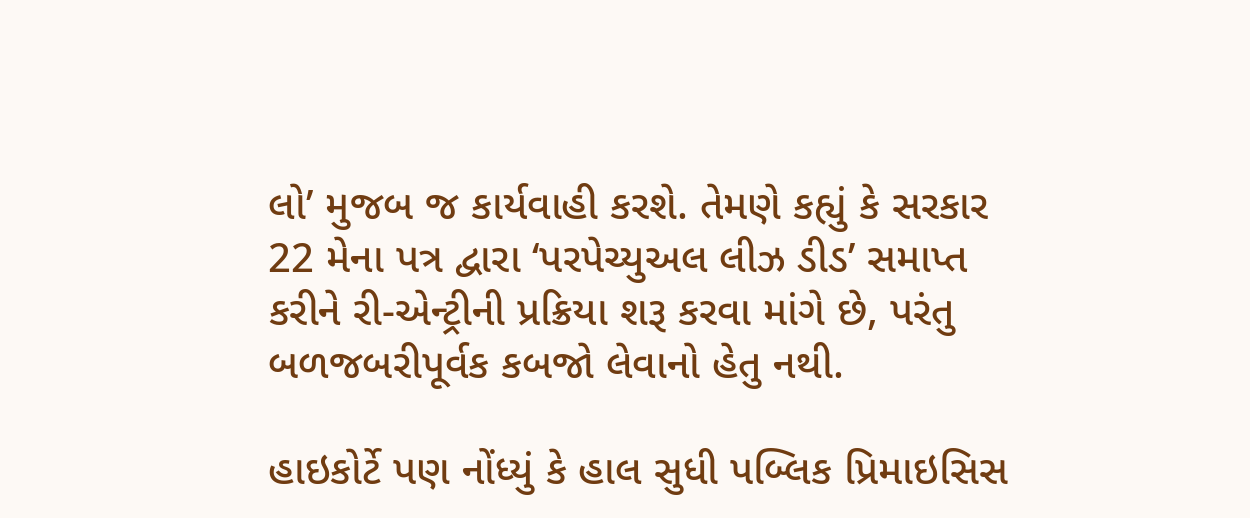લો’ મુજબ જ કાર્યવાહી કરશે. તેમણે કહ્યું કે સરકાર 22 મેના પત્ર દ્વારા ‘પરપેચ્યુઅલ લીઝ ડીડ’ સમાપ્ત કરીને રી-એન્ટ્રીની પ્રક્રિયા શરૂ કરવા માંગે છે, પરંતુ બળજબરીપૂર્વક કબજો લેવાનો હેતુ નથી.

હાઇકોર્ટે પણ નોંધ્યું કે હાલ સુધી પબ્લિક પ્રિમાઇસિસ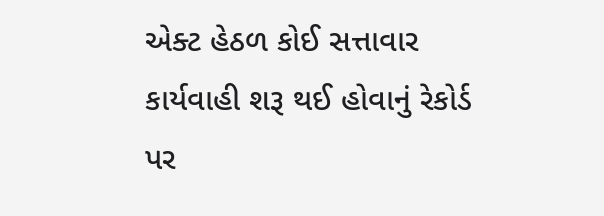એક્ટ હેઠળ કોઈ સત્તાવાર કાર્યવાહી શરૂ થઈ હોવાનું રેકોર્ડ પર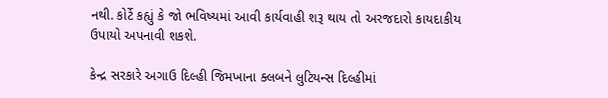નથી. કોર્ટે કહ્યું કે જો ભવિષ્યમાં આવી કાર્યવાહી શરૂ થાય તો અરજદારો કાયદાકીય ઉપાયો અપનાવી શકશે.

કેન્દ્ર સરકારે અગાઉ દિલ્હી જિમખાના ક્લબને લુટિયન્સ દિલ્હીમાં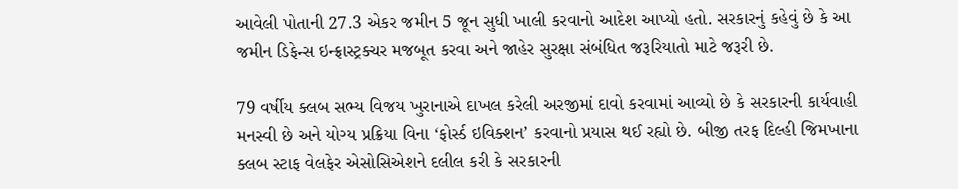આવેલી પોતાની 27.3 એકર જમીન 5 જૂન સુધી ખાલી કરવાનો આદેશ આપ્યો હતો. સરકારનું કહેવું છે કે આ જમીન ડિફેન્સ ઇન્ફ્રાસ્ટ્રક્ચર મજબૂત કરવા અને જાહેર સુરક્ષા સંબંધિત જરૂરિયાતો માટે જરૂરી છે.

79 વર્ષીય ક્લબ સભ્ય વિજય ખુરાનાએ દાખલ કરેલી અરજીમાં દાવો કરવામાં આવ્યો છે કે સરકારની કાર્યવાહી મનસ્વી છે અને યોગ્ય પ્રક્રિયા વિના ‘ફોર્સ્ડ ઇવિક્શન’ કરવાનો પ્રયાસ થઈ રહ્યો છે. બીજી તરફ દિલ્હી જિમખાના ક્લબ સ્ટાફ વેલફેર એસોસિએશને દલીલ કરી કે સરકારની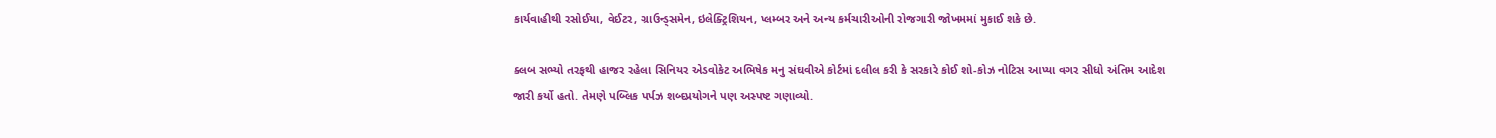કાર્યવાહીથી રસોઈયા, વેઈટર, ગ્રાઉન્ડ્સમેન, ઇલેક્ટ્રિશિયન, પ્લમ્બર અને અન્ય કર્મચારીઓની રોજગારી જોખમમાં મુકાઈ શકે છે.

ક્લબ સભ્યો તરફથી હાજર રહેલા સિનિયર એડવોકેટ અભિષેક મનુ સંઘવીએ કોર્ટમાં દલીલ કરી કે સરકારે કોઈ શો-કોઝ નોટિસ આપ્યા વગર સીધો અંતિમ આદેશ જારી કર્યો હતો. તેમણે પબ્લિક પર્પઝ શબ્દપ્રયોગને પણ અસ્પષ્ટ ગણાવ્યો.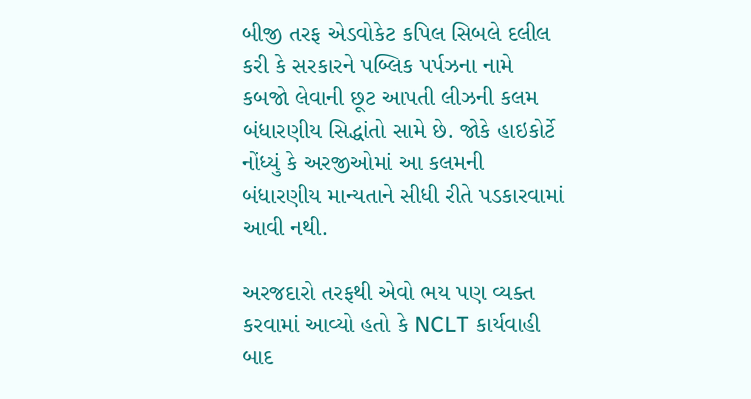બીજી તરફ એડવોકેટ કપિલ સિબલે દલીલ કરી કે સરકારને પબ્લિક પર્પઝના નામે કબજો લેવાની છૂટ આપતી લીઝની કલમ બંધારણીય સિદ્ધાંતો સામે છે. જોકે હાઇકોર્ટે નોંધ્યું કે અરજીઓમાં આ કલમની બંધારણીય માન્યતાને સીધી રીતે પડકારવામાં આવી નથી.

અરજદારો તરફથી એવો ભય પણ વ્યક્ત કરવામાં આવ્યો હતો કે NCLT કાર્યવાહી બાદ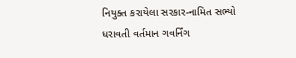નિયુક્ત કરાયેલા સરકાર-નામિત સભ્યો ધરાવતી વર્તમાન ગવર્નિંગ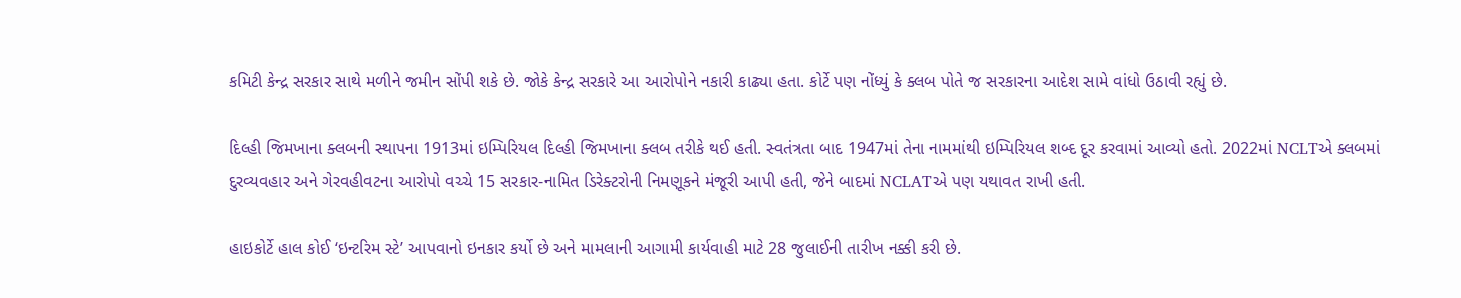કમિટી કેન્દ્ર સરકાર સાથે મળીને જમીન સોંપી શકે છે. જોકે કેન્દ્ર સરકારે આ આરોપોને નકારી કાઢ્યા હતા. કોર્ટે પણ નોંધ્યું કે ક્લબ પોતે જ સરકારના આદેશ સામે વાંધો ઉઠાવી રહ્યું છે.

દિલ્હી જિમખાના ક્લબની સ્થાપના 1913માં ઇમ્પિરિયલ દિલ્હી જિમખાના ક્લબ તરીકે થઈ હતી. સ્વતંત્રતા બાદ 1947માં તેના નામમાંથી ઇમ્પિરિયલ શબ્દ દૂર કરવામાં આવ્યો હતો. 2022માં NCLTએ ક્લબમાં દુરવ્યવહાર અને ગેરવહીવટના આરોપો વચ્ચે 15 સરકાર-નામિત ડિરેક્ટરોની નિમણૂકને મંજૂરી આપી હતી, જેને બાદમાં NCLATએ પણ યથાવત રાખી હતી.

હાઇકોર્ટે હાલ કોઈ ‘ઇન્ટરિમ સ્ટે’ આપવાનો ઇનકાર કર્યો છે અને મામલાની આગામી કાર્યવાહી માટે 28 જુલાઈની તારીખ નક્કી કરી છે.